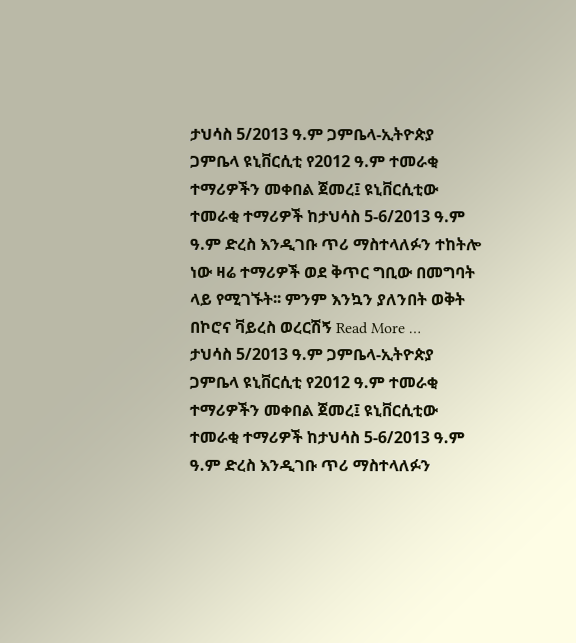ታህሳስ 5/2013 ዓ.ም ጋምቤላ-ኢትዮጵያ ጋምቤላ ዩኒቨርሲቲ የ2012 ዓ.ም ተመራቂ ተማሪዎችን መቀበል ጀመረ፤ ዩኒቨርሲቲው ተመራቂ ተማሪዎች ከታህሳስ 5-6/2013 ዓ.ም ዓ.ም ድረስ እንዲገቡ ጥሪ ማስተላለፉን ተከትሎ ነው ዛሬ ተማሪዎች ወደ ቅጥር ግቢው በመግባት ላይ የሚገኙት፡፡ ምንም እንኳን ያለንበት ወቅት በኮሮና ቫይረስ ወረርሽኝ Read More …
ታህሳስ 5/2013 ዓ.ም ጋምቤላ-ኢትዮጵያ ጋምቤላ ዩኒቨርሲቲ የ2012 ዓ.ም ተመራቂ ተማሪዎችን መቀበል ጀመረ፤ ዩኒቨርሲቲው ተመራቂ ተማሪዎች ከታህሳስ 5-6/2013 ዓ.ም ዓ.ም ድረስ እንዲገቡ ጥሪ ማስተላለፉን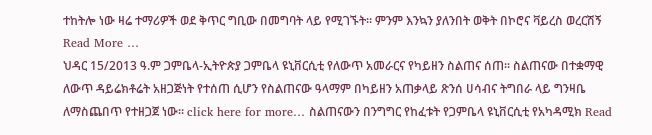ተከትሎ ነው ዛሬ ተማሪዎች ወደ ቅጥር ግቢው በመግባት ላይ የሚገኙት፡፡ ምንም እንኳን ያለንበት ወቅት በኮሮና ቫይረስ ወረርሽኝ Read More …
ህዳር 15/2013 ዓ.ም ጋምቤላ-ኢትዮጵያ ጋምቤላ ዩኒቨርሲቲ የለውጥ አመራርና የካይዘን ስልጠና ሰጠ፡፡ ስልጠናው በተቋማዊ ለውጥ ዳይሬክቶሬት አዘጋጅነት የተሰጠ ሲሆን የስልጠናው ዓላማም በካይዘን አጠቃላይ ጽንሰ ሀሳብና ትግበራ ላይ ግንዛቤ ለማስጨበጥ የተዘጋጀ ነው፡፡ click here for more… ስልጠናውን በንግግር የከፈቱት የጋምቤላ ዩኒቨርሲቲ የአካዳሚክ Read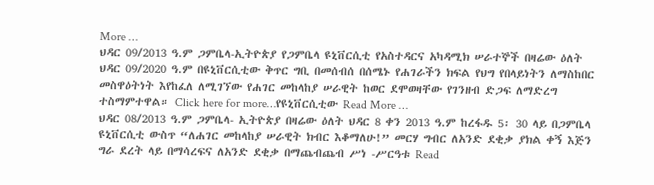More …
ህዳር 09/2013 ዓ.ም ጋምቤላ-ኢትዮጵያ የጋምቤላ ዩኒቨርሲቲ የአስተዳርና አካዳሚክ ሠራተኞች በዛሬው ዕለት ህዳር 09/2020 ዓ.ም በዩኒቨርሲቲው ቅጥር ግቢ በመሰብሰ በሰሜኑ የሐገራችን ክፍል የህግ የበላይነትን ለማስከበር መስዋዕትነት እየከፈለ ለሚገኘው የሐገር መከላከያ ሠራዊት ከወር ደሞወዛቸው የገንዘብ ድጋፍ ለማድረግ ተስማምተዋል። Click here for more…የዩኒቨርሲቲው Read More …
ህዳር 08/2013 ዓ.ም ጋምቤላ- ኢትዮጵያ በዛሬው ዕለት ህዳር 8 ቀን 2013 ዓ.ም ከረፋዱ 5፡ 30 ላይ በጋምቤላ ዩኒቨርሲቲ ውስጥ “ለሐገር መከላከያ ሠራዊት ክብር እቆማለሁ!” መርሃ ግብር ለአንድ ደቂቃ ያክል ቀኝ እጅን ግራ ደረት ላይ በማሳረፍና ለአንድ ደቂቃ በማጨብጨብ ሥነ -ሥርዓቱ Read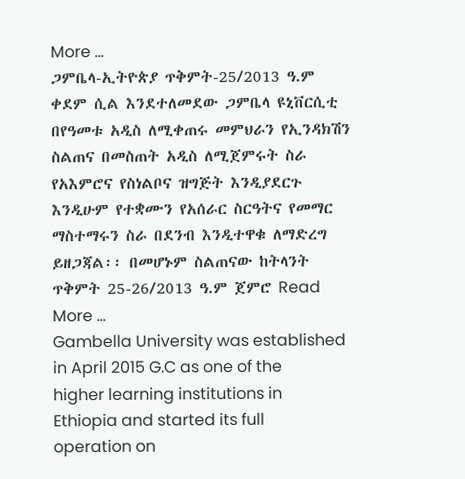More …
ጋምቤላ-ኢትዮጵያ ጥቅምት-25/2013 ዓ.ም ቀደም ሲል እንደተለመደው ጋምቤላ ዩኒቨርሲቲ በየዓመቱ አዲስ ለሚቀጠሩ መምህራን የኢንዳክሽን ስልጠና በመስጠት አዲስ ለሚጀምሩት ስራ የአእምሮና የስነልቦና ዝግጅት እንዲያደርጉ እንዲሁም የተቋሙን የአሰራር ስርዓትና የመማር ማስተማሩን ስራ በደንብ እንዲተዋቁ ለማድረግ ይዘጋጃል፡፡ በመሆኑም ስልጠናው ከትላንት ጥቅምት 25-26/2013 ዓ.ም ጀምሮ Read More …
Gambella University was established in April 2015 G.C as one of the higher learning institutions in Ethiopia and started its full operation on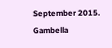September 2015. Gambella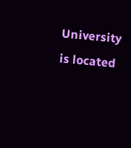University is located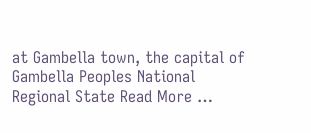at Gambella town, the capital of Gambella Peoples National Regional State Read More …